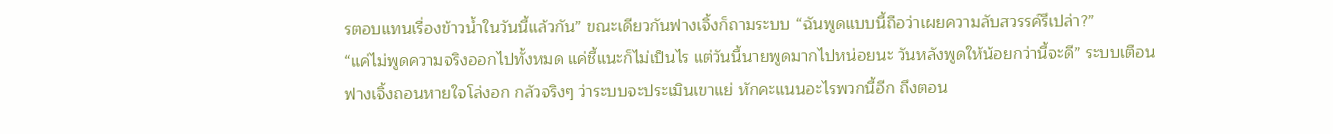รตอบแทนเรื่องข้าวน้ำในวันนี้แล้วกัน” ขณะเดียวกันฟางเจิ้งก็ถามระบบ “ฉันพูดแบบนี้ถือว่าเผยความลับสวรรค์รึเปล่า?”
“แค่ไม่พูดความจริงออกไปทั้งหมด แค่ชี้แนะก็ไม่เป็นไร แต่วันนี้นายพูดมากไปหน่อยนะ วันหลังพูดให้น้อยกว่านี้จะดี” ระบบเตือน
ฟางเจิ้งถอนหายใจโล่งอก กลัวจริงๆ ว่าระบบจะประเมินเขาแย่ หักคะแนนอะไรพวกนี้อีก ถึงตอน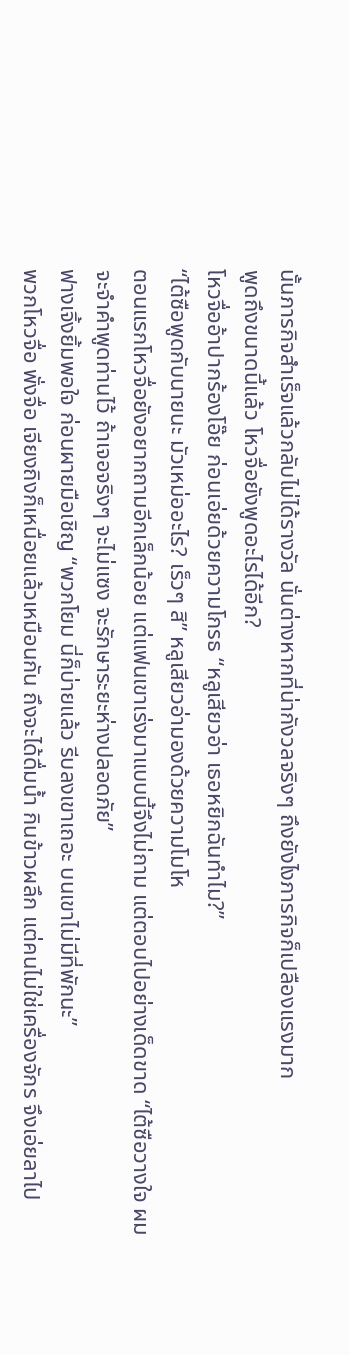นั้นภารกิจสำเร็จแล้วกลับไม่ได้รางวัล นั่นต่างหากที่น่ากังวลจริงๆ ถึงยังไงภารกิจก็เปลืองแรงมาก
พูดถึงขนาดนี้แล้ว โหวจื่อยังพูดอะไรได้อีก?
โหวจื่ออ้าปากร้องโอ๊ย ก่อนเอ่ยด้วยความโกรธ “หลูเสียวอ่า เธอหยิกฉันทำไม?”
“ไต้ซือพูดกับนายนะ มัวเหม่ออะไร? เร็วๆ สิ” หลูเสียวอ่ามองด้วยความโมโห
ตอนแรกโหวจื่อยังอยากถามอีกเล็กน้อย แต่แฟนเขาเร่งมาแบบนี้จึงไม่ถาม แต่ตอบไปอย่างเด็ดขาด “ไต้ซือวางใจ ผมจะจำคำพูดท่านไว้ ถ้าเจอจริงๆ จะไม่แซง จะรักษาระยะห่างปลอดภัย”
ฟางเจิ้งยิ้มพอใจ ก่อนผายมือเชิญ “พวกโยม นี่ก็บ่ายแล้ว รีบลงเขาเถอะ บนเขาไม่มีที่พักนะ”
พวกโหวจื่อ พั่งจื่อ เจียงถิงก็เหนื่อยแล้วเหมือนกัน ถึงจะได้ดื่มน้ำ กินข้าวผลึก แต่คนไม่ใช่เครื่องจักร จึงเอ่ยลาไป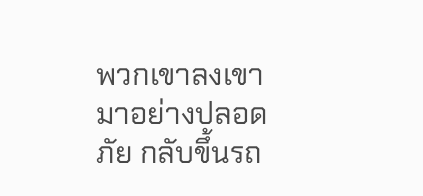พวกเขาลงเขามาอย่างปลอดภัย กลับขึ้นรถ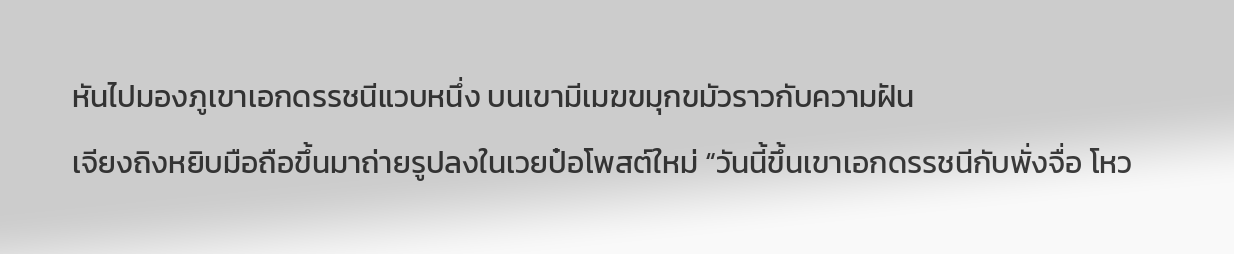หันไปมองภูเขาเอกดรรชนีแวบหนึ่ง บนเขามีเมฆขมุกขมัวราวกับความฝัน
เจียงถิงหยิบมือถือขึ้นมาถ่ายรูปลงในเวยป๋อโพสต์ใหม่ “วันนี้ขึ้นเขาเอกดรรชนีกับพั่งจื่อ โหว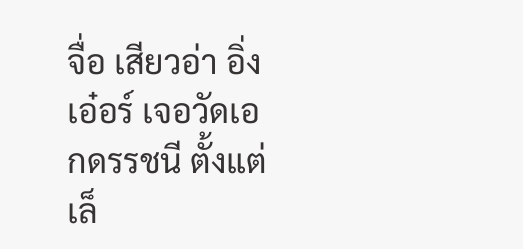จื่อ เสียวอ่า อิ่งเอ๋อร์ เจอวัดเอกดรรชนี ตั้งแต่เล็